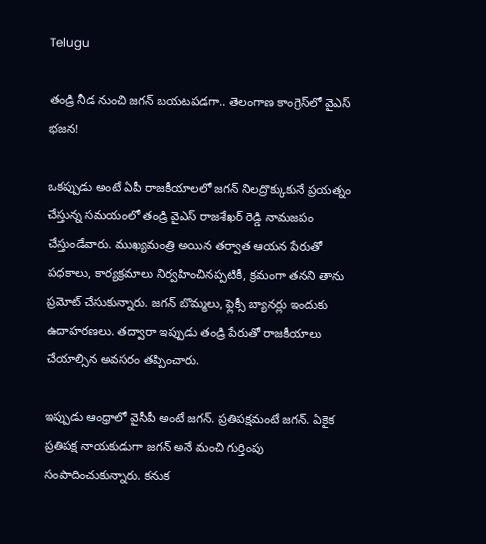Telugu

తండ్రి నీడ నుంచి జగన్‌ బయటపడగా.. తెలంగాణ కాంగ్రెస్‌లో వైఎస్ భజన!

ఒకప్పుడు అంటే ఏపీ రాజకీయాలలో జగన్‌ నిలద్రొక్కుకునే ప్రయత్నం చేస్తున్న సమయంలో తండ్రి వైఎస్ రాజశేఖర్ రెడ్డి నామజపం చేస్తుండేవారు. ముఖ్యమంత్రి అయిన తర్వాత ఆయన పేరుతో పధకాలు, కార్యక్రమాలు నిర్వహించినప్పటికీ, క్రమంగా తనని తాను ప్రమోట్‌ చేసుకున్నారు. జగన్‌ బొమ్మలు, ఫ్లెక్సీ బ్యానర్లు ఇందుకు ఉదాహరణలు. తద్వారా ఇప్పుడు తండ్రి పేరుతో రాజకీయాలు చేయాల్సిన అవసరం తప్పించారు.

ఇప్పుడు ఆంధ్రాలో వైసీపీ అంటే జగన్‌. ప్రతిపక్షమంటే జగన్‌. ఏకైక ప్రతిపక్ష నాయకుడుగా జగన్‌ అనే మంచి గుర్తింపు సంపాదించుకున్నారు. కనుక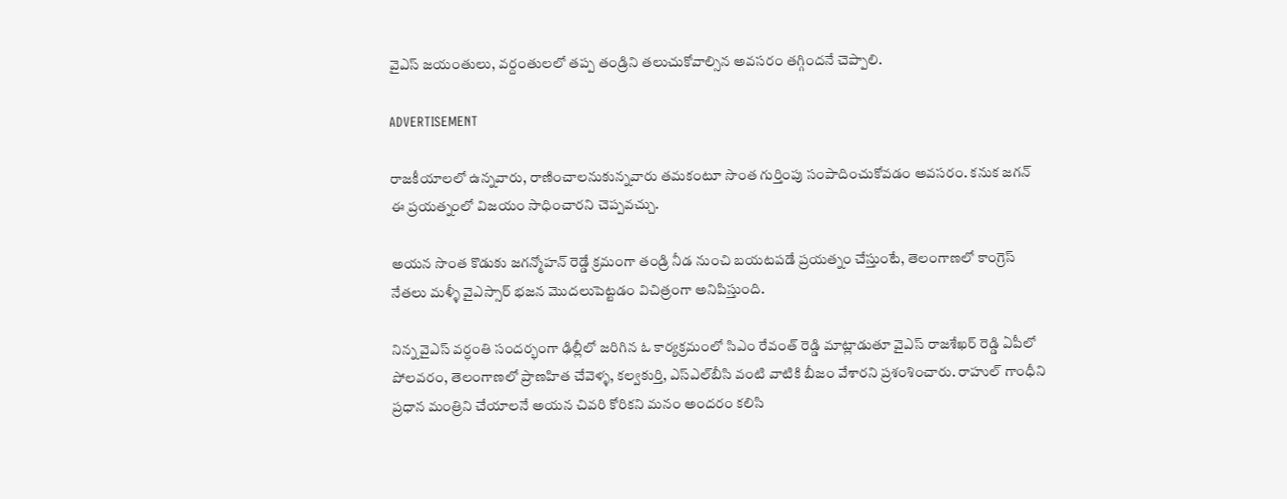వైఎస్ జయంతులు, వర్దంతులలో తప్ప తండ్రిని తలుచుకోవాల్సిన అవసరం తగ్గిందనే చెప్పాలి.

ADVERTISEMENT

రాజకీయాలలో ఉన్నవారు, రాణించాలనుకున్నవారు తమకంటూ సొంత గుర్తింపు సంపాదించుకోవడం అవసరం. కనుక జగన్‌ ఈ ప్రయత్నంలో విజయం సాధించారని చెప్పవచ్చు.

అయన సొంత కొడుకు జగన్మోహన్ రెడ్డే క్రమంగా తండ్రి నీడ నుంచి బయటపడే ప్రయత్నం చేస్తుంటే, తెలంగాణలో కాంగ్రెస్‌ నేతలు మళ్ళీ వైఎస్సార్ భజన మొదలుపెట్టడం విచిత్రంగా అనిపిస్తుంది.

నిన్న వైఎస్ వర్ధంతి సందర్భంగా ఢిల్లీలో జరిగిన ఓ కార్యక్రమంలో సిఎం రేవంత్‌ రెడ్డి మాట్లాడుతూ వైఎస్ రాజశేఖర్ రెడ్డి ఏపీలో పోలవరం, తెలంగాణలో ప్రాణహిత చేవెళ్ళ, కల్వకుర్తి, ఎస్ఎల్‌బీసి వంటి వాటికి బీజం వేశారని ప్రశంశించారు. రాహుల్ గాంధీని ప్రధాన మంత్రిని చేయాలనే అయన చివరి కోరికని మనం అందరం కలిసి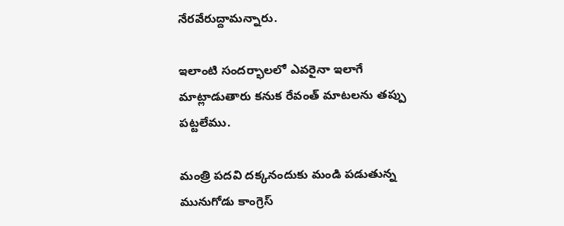నేరవేరుద్దామన్నారు.

ఇలాంటి సందర్భాలలో ఎవరైనా ఇలాగే మాట్లాడుతారు కనుక రేవంత్‌ మాటలను తప్పు పట్టలేము.

మంత్రి పదవి దక్కనందుకు మండి పడుతున్న మునుగోడు కాంగ్రెస్‌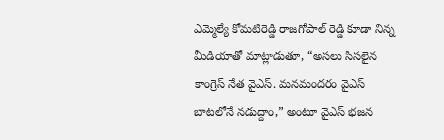ఎమ్మెల్యే కోమటిరెడ్డి రాజగోపాల్ రెడ్డి కూడా నిన్న మీడియాతో మాట్లాడుతూ, “అసలు సిసలైన కాంగ్రెస్‌ నేత వైఎస్. మనమందరం వైఎస్ బాటలోనే నడుద్దాం,” అంటూ వైఎస్ భజన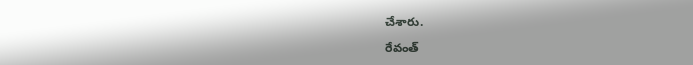చేశారు.

రేవంత్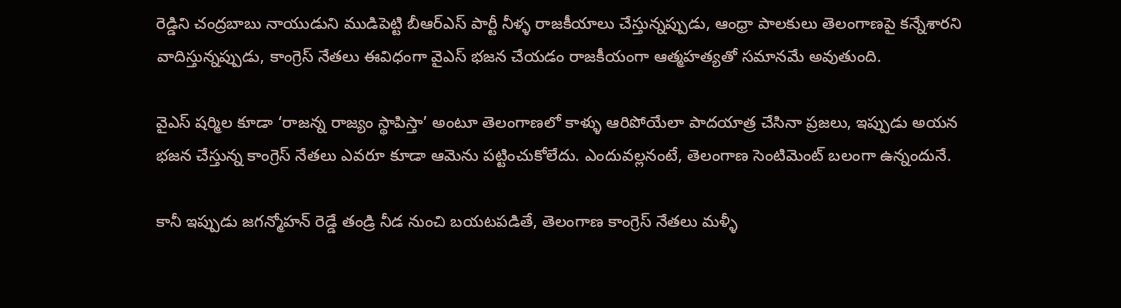రెడ్డిని చంద్రబాబు నాయుడుని ముడిపెట్టి బీఆర్ఎస్‌ పార్టీ నీళ్ళ రాజకీయాలు చేస్తున్నప్పుడు, ఆంధ్రా పాలకులు తెలంగాణపై కన్నేశారని వాదిస్తున్నప్పుడు, కాంగ్రెస్‌ నేతలు ఈవిధంగా వైఎస్ భజన చేయడం రాజకీయంగా ఆత్మహత్యతో సమానమే అవుతుంది.

వైఎస్ షర్మిల కూడా ‘రాజన్న రాజ్యం స్థాపిస్తా’ అంటూ తెలంగాణలో కాళ్ళు ఆరిపోయేలా పాదయాత్ర చేసినా ప్రజలు, ఇప్పుడు అయన భజన చేస్తున్న కాంగ్రెస్‌ నేతలు ఎవరూ కూడా ఆమెను పట్టించుకోలేదు. ఎందువల్లనంటే, తెలంగాణ సెంటిమెంట్ బలంగా ఉన్నందునే.

కానీ ఇప్పుడు జగన్మోహన్ రెడ్డే తండ్రి నీడ నుంచి బయటపడితే, తెలంగాణ కాంగ్రెస్‌ నేతలు మళ్ళీ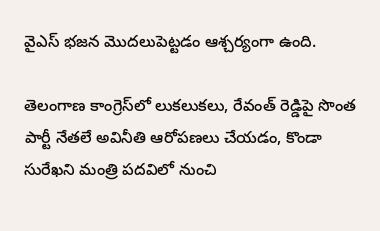వైఎస్ భజన మొదలుపెట్టడం ఆశ్చర్యంగా ఉంది.

తెలంగాణ కాంగ్రెస్‌లో లుకలుకలు, రేవంత్ రెడ్డిపై సొంత పార్టీ నేతలే అవినీతి ఆరోపణలు చేయడం, కొండా సురేఖని మంత్రి పదవిలో నుంచి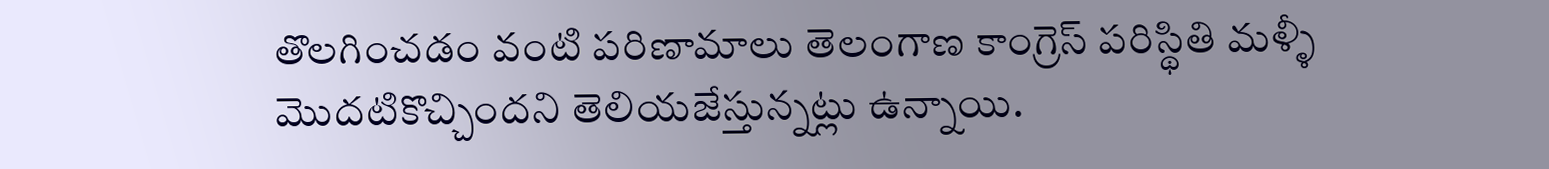తొలగించడం వంటి పరిణామాలు తెలంగాణ కాంగ్రెస్‌ పరిస్థితి మళ్ళీ మొదటికొచ్చిందని తెలియజేస్తున్నట్లు ఉన్నాయి.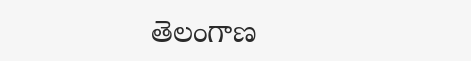తెలంగాణ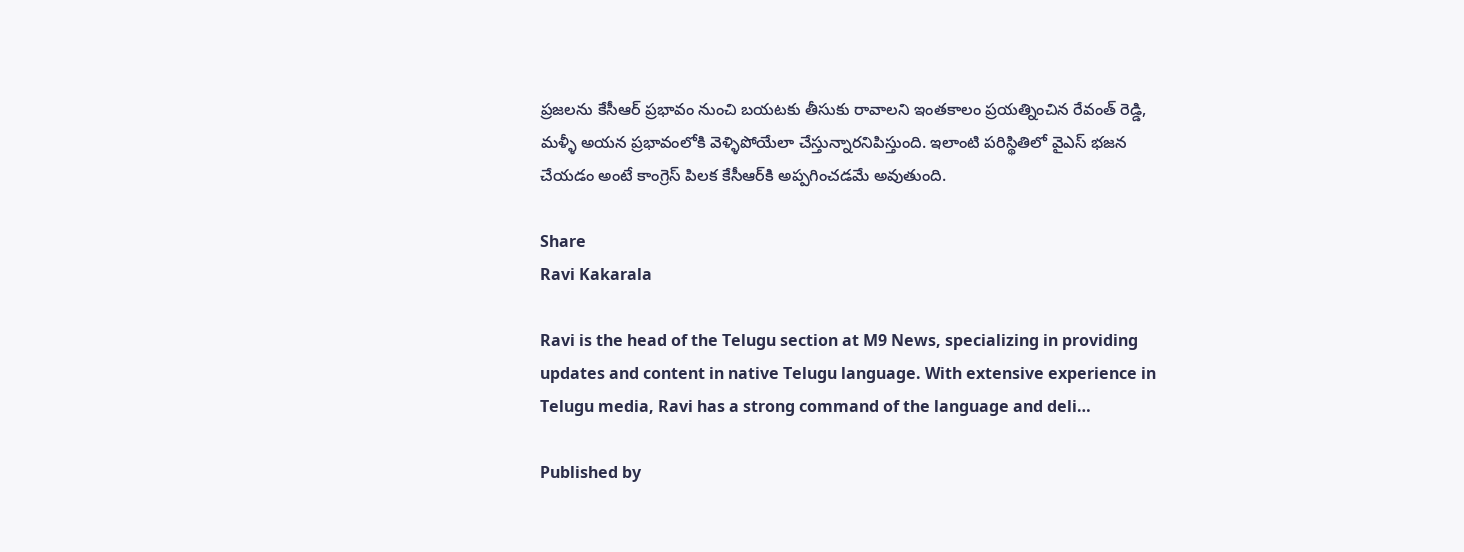ప్రజలను కేసీఆర్‌ ప్రభావం నుంచి బయటకు తీసుకు రావాలని ఇంతకాలం ప్రయత్నించిన రేవంత్ రెడ్డి, మళ్ళీ అయన ప్రభావంలోకి వెళ్ళిపోయేలా చేస్తున్నారనిపిస్తుంది. ఇలాంటి పరిస్థితిలో వైఎస్ భజన చేయడం అంటే కాంగ్రెస్‌ పిలక కేసీఆర్‌కి అప్పగించడమే అవుతుంది.

Share
Ravi Kakarala

Ravi is the head of the Telugu section at M9 News, specializing in providing updates and content in native Telugu language. With extensive experience in Telugu media, Ravi has a strong command of the language and deli…

Published by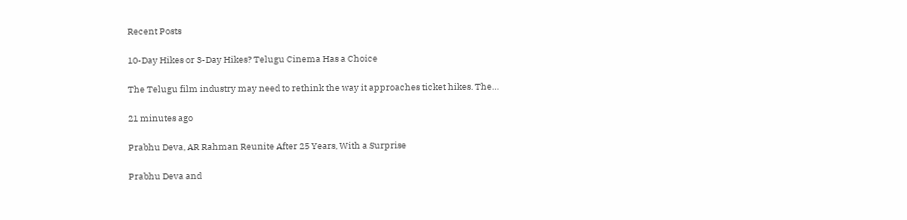Recent Posts

10-Day Hikes or 3-Day Hikes? Telugu Cinema Has a Choice

The Telugu film industry may need to rethink the way it approaches ticket hikes. The…

21 minutes ago

Prabhu Deva, AR Rahman Reunite After 25 Years, With a Surprise

Prabhu Deva and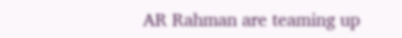AR Rahman are teaming up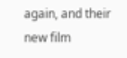again, and their new film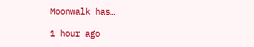Moonwalk has…

1 hour ago